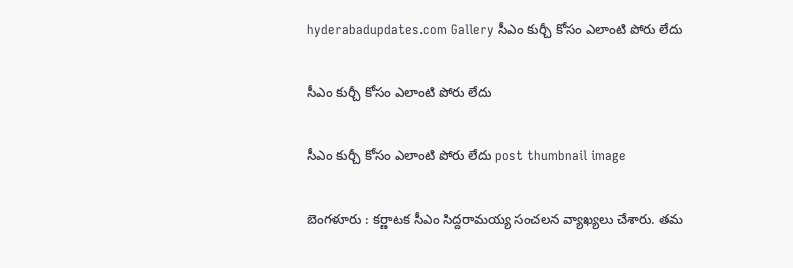hyderabadupdates.com Gallery సీఎం కుర్చీ కోసం ఎలాంటి పోరు లేదు

సీఎం కుర్చీ కోసం ఎలాంటి పోరు లేదు

సీఎం కుర్చీ కోసం ఎలాంటి పోరు లేదు post thumbnail image

బెంగ‌ళూరు : క‌ర్ణాట‌క సీఎం సిద్ద‌రామ‌య్య సంచ‌ల‌న వ్యాఖ్య‌లు చేశారు. త‌మ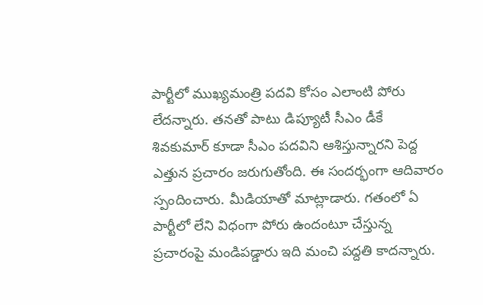పార్టీలో ముఖ్య‌మంత్రి ప‌ద‌వి కోసం ఎలాంటి పోరు లేద‌న్నారు. త‌న‌తో పాటు డిప్యూటీ సీఎం డీకే శివ‌కుమార్ కూడా సీఎం ప‌ద‌విని ఆశిస్తున్నార‌ని పెద్ద ఎత్తున ప్ర‌చారం జ‌రుగుతోంది. ఈ సంద‌ర్భంగా ఆదివారం స్పందించారు. మీడియాతో మాట్లాడారు. గ‌తంలో ఏ పార్టీలో లేని విధంగా పోరు ఉందంటూ చేస్తున్న ప్ర‌చారంపై మండిప‌డ్డారు ఇది మంచి ప‌ద్ద‌తి కాద‌న్నారు.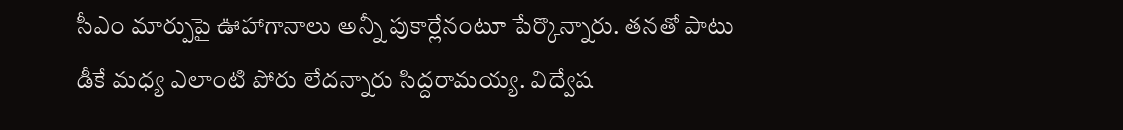సీఎం మార్పుపై ఊహాగానాలు అన్నీ పుకార్లేనంటూ పేర్కొన్నారు. త‌న‌తో పాటు డీకే మ‌ధ్య ఎలాంటి పోరు లేద‌న్నారు సిద్ద‌రామ‌య్య‌. విద్వేష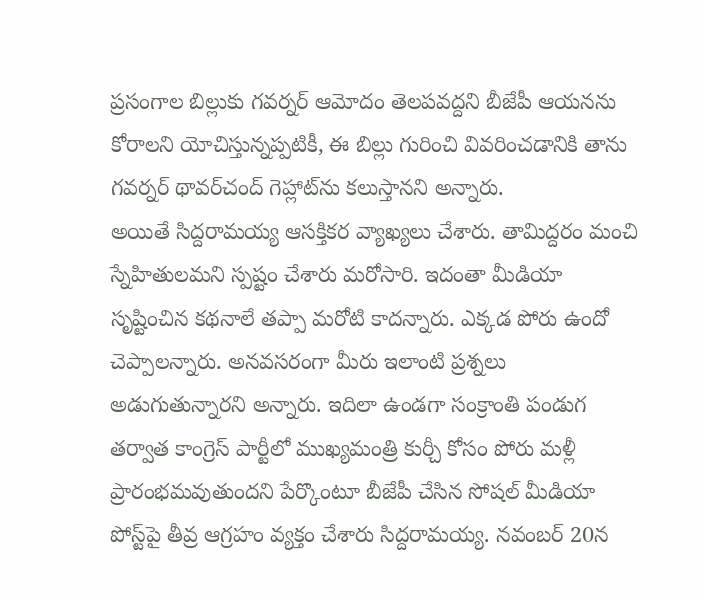ప్రసంగాల బిల్లుకు గవర్నర్ ఆమోదం తెలపవద్దని బీజేపీ ఆయనను కోరాలని యోచిస్తున్నప్పటికీ, ఈ బిల్లు గురించి వివరించడానికి తాను గవర్నర్ థావర్‌చంద్ గెహ్లాట్‌ను కలుస్తానని అన్నారు.
అయితే సిద్ద‌రామ‌య్య ఆస‌క్తిక‌ర వ్యాఖ్య‌లు చేశారు. తామిద్దరం మంచి స్నేహితుల‌మ‌ని స్ప‌ష్టం చేశారు మ‌రోసారి. ఇదంతా మీడియా సృష్టించిన క‌థ‌నాలే త‌ప్పా మ‌రోటి కాద‌న్నారు. ఎక్క‌డ పోరు ఉందో చెప్పాల‌న్నారు. అనవసరంగా మీరు ఇలాంటి ప్రశ్నలు అడుగుతున్నారని అన్నారు. ఇదిలా ఉండ‌గా సంక్రాంతి పండుగ తర్వాత కాంగ్రెస్ పార్టీలో ముఖ్యమంత్రి కుర్చీ కోసం పోరు మళ్లీ ప్రారంభమవుతుందని పేర్కొంటూ బీజేపీ చేసిన సోషల్ మీడియా పోస్ట్‌పై తీవ్ర ఆగ్ర‌హం వ్య‌క్తం చేశారు సిద్ద‌రామ‌య్య‌. నవంబర్ 20న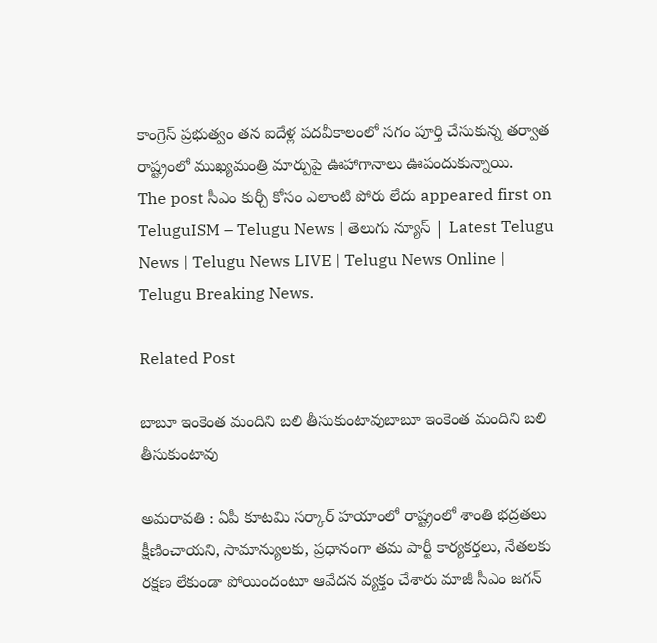కాంగ్రెస్ ప్రభుత్వం తన ఐదేళ్ల పదవీకాలంలో సగం పూర్తి చేసుకున్న తర్వాత రాష్ట్రంలో ముఖ్యమంత్రి మార్పుపై ఊహాగానాలు ఊపందుకున్నాయి.
The post సీఎం కుర్చీ కోసం ఎలాంటి పోరు లేదు appeared first on TeluguISM – Telugu News | తెలుగు న్యూస్ | Latest Telugu News | Telugu News LIVE | Telugu News Online | Telugu Breaking News.

Related Post

బాబూ ఇంకెంత మందిని బ‌లి తీసుకుంటావుబాబూ ఇంకెంత మందిని బ‌లి తీసుకుంటావు

అమ‌రావ‌తి : ఏపీ కూట‌మి స‌ర్కార్ హ‌యాంలో రాష్ట్రంలో శాంతి భ‌ద్ర‌త‌లు క్షీణించాయ‌ని, సామాన్యుల‌కు, ప్ర‌ధానంగా త‌మ పార్టీ కార్య‌క‌ర్త‌లు, నేత‌ల‌కు ర‌క్ష‌ణ లేకుండా పోయిందంటూ ఆవేద‌న వ్య‌క్తం చేశారు మాజీ సీఎం జ‌గ‌న్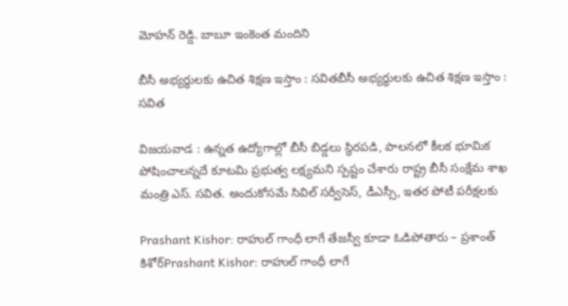మోహ‌న్ రెడ్డి. బాబూ ఇంకెంత మందిని

బీసీ అభ్యర్థులకు ఉచిత శిక్షణ ఇస్తాం : స‌వితబీసీ అభ్యర్థులకు ఉచిత శిక్షణ ఇస్తాం : స‌విత

విజయవాడ : ఉన్నత ఉద్యోగాల్లో బీసీ బిడ్డలు స్థిరపడి, పాలనలో కీలక భూమిక పోషించాలన్నదే కూటమి ప్రభుత్వ లక్ష్యమని స్ప‌ష్టం చేశారు రాష్ట్ర బీసీ సంక్షేమ శాఖ మంత్రి ఎస్. స‌విత‌. అందుకోసమే సివిల్ సర్వీసెస్, డీఎస్సీ, ఇతర పోటీ పరీక్షలకు

Prashant Kishor: రాహుల్‌ గాంధీ లాగే తేజస్వీ కూడా ఓడిపోతారు – ప్రశాంత్‌ కిశోర్‌Prashant Kishor: రాహుల్‌ గాంధీ లాగే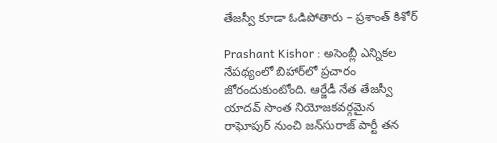తేజస్వీ కూడా ఓడిపోతారు – ప్రశాంత్‌ కిశోర్‌

Prashant Kishor : అసెంబ్లీ ఎన్నికల నేపథ్యంలో బిహార్‌లో ప్రచారం జోరందుకుంటోంది. ఆర్జేడీ నేత తేజస్వీ యాదవ్‌ సొంత నియోజకవర్గమైన రాఘోపుర్‌ నుంచి జన్‌సురాజ్‌ పార్టీ తన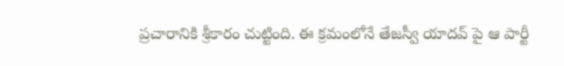ప్రచారానికి శ్రీకారం చుట్టింది. ఈ క్రమంలోనే తేజస్వీ యాదవ్ పై ఆ పార్టీ